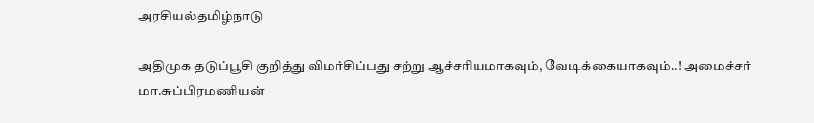அரசியல்தமிழ்நாடு

அதிமுக தடுப்பூசி குறித்து விமர்சிப்பது சற்று ஆச்சரியமாகவும், வேடிக்கையாகவும்..! அமைச்சர் மா.சுப்பிரமணியன்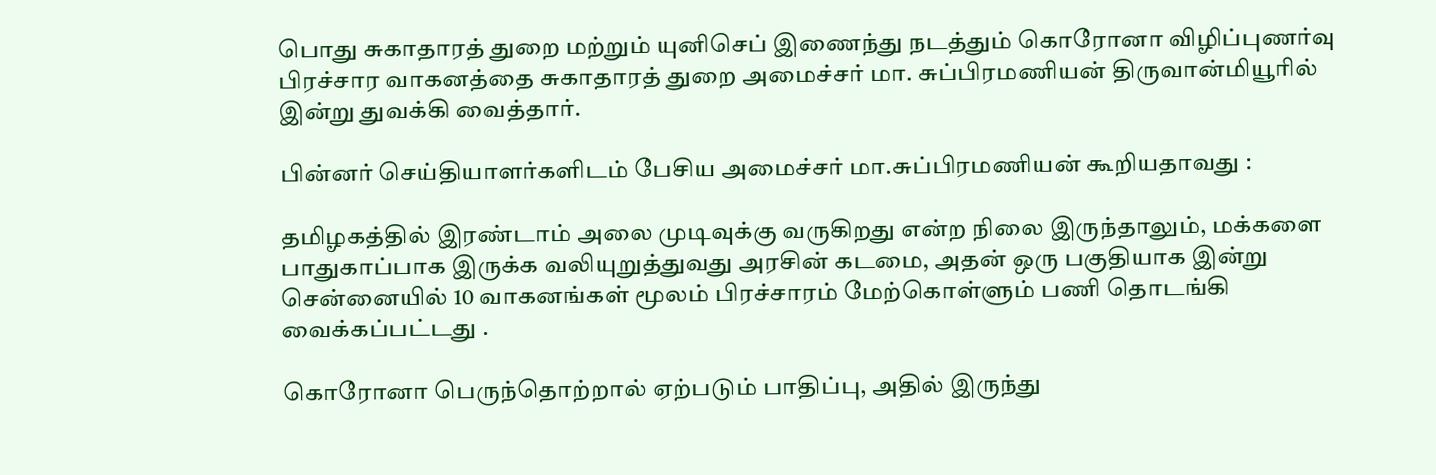பொது சுகாதாரத் துறை மற்றும் யுனிசெப் இணைந்து நடத்தும் கொரோனா விழிப்புணர்வு பிரச்சார வாகனத்தை சுகாதாரத் துறை அமைச்சர் மா. சுப்பிரமணியன் திருவான்மியூரில் இன்று துவக்கி வைத்தார்.

பின்னர் செய்தியாளர்களிடம் பேசிய அமைச்சர் மா.சுப்பிரமணியன் கூறியதாவது :

தமிழகத்தில் இரண்டாம் அலை முடிவுக்கு வருகிறது என்ற நிலை இருந்தாலும், மக்களை பாதுகாப்பாக இருக்க வலியுறுத்துவது அரசின் கடமை, அதன் ஒரு பகுதியாக இன்று சென்னையில் 10 வாகனங்கள் மூலம் பிரச்சாரம் மேற்கொள்ளும் பணி தொடங்கி வைக்கப்பட்டது .

கொரோனா பெருந்தொற்றால் ஏற்படும் பாதிப்பு, அதில் இருந்து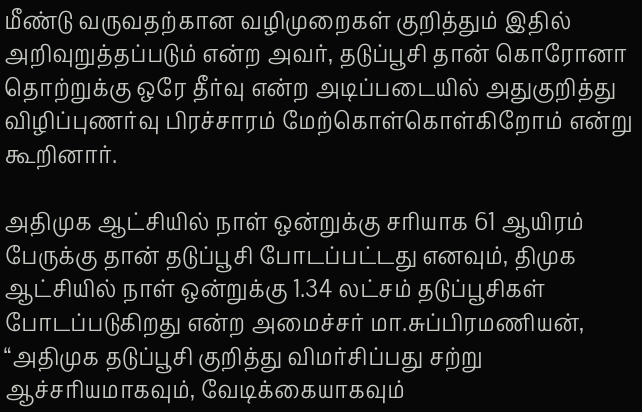மீண்டு வருவதற்கான வழிமுறைகள் குறித்தும் இதில் அறிவுறுத்தப்படும் என்ற அவர், தடுப்பூசி தான் கொரோனா தொற்றுக்கு ஒரே தீர்வு என்ற அடிப்படையில் அதுகுறித்து விழிப்புணர்வு பிரச்சாரம் மேற்கொள்கொள்கிறோம் என்று கூறினார்.

அதிமுக ஆட்சியில் நாள் ஒன்றுக்கு சரியாக 61 ஆயிரம் பேருக்கு தான் தடுப்பூசி போடப்பட்டது எனவும், திமுக ஆட்சியில் நாள் ஒன்றுக்கு 1.34 லட்சம் தடுப்பூசிகள் போடப்படுகிறது என்ற அமைச்சர் மா.சுப்பிரமணியன், “அதிமுக தடுப்பூசி குறித்து விமர்சிப்பது சற்று ஆச்சரியமாகவும், வேடிக்கையாகவும்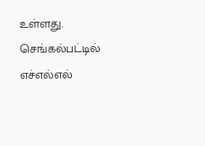உள்ளது. செங்கல்பட்டில் எச்எல்எல்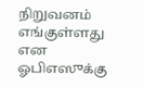நிறுவனம் எங்குள்ளது என ஓபிஎஸுக்கு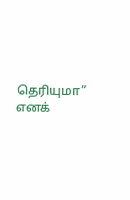தெரியுமா” எனக்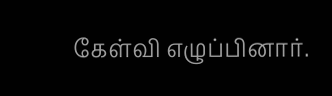கேள்வி எழுப்பினார்.